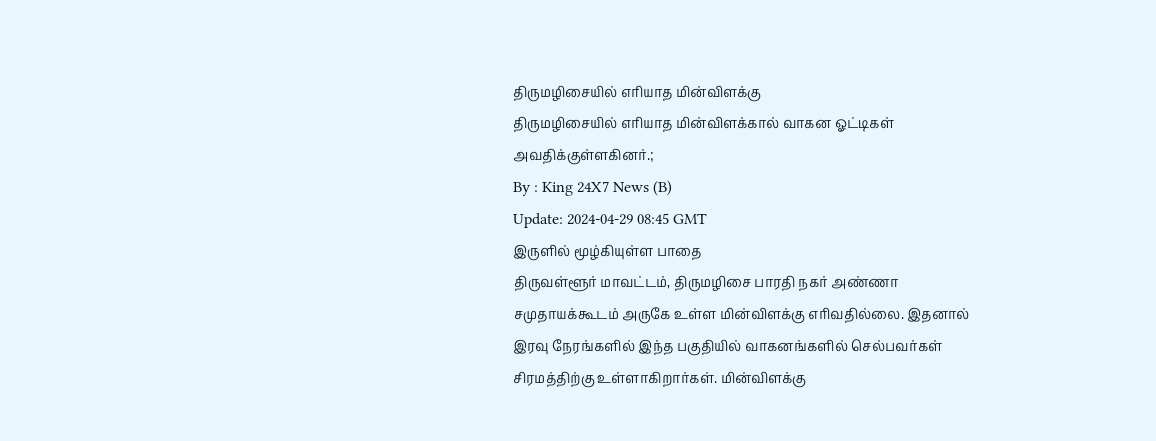திருமழிசையில் எரியாத மின்விளக்கு
திருமழிசையில் எரியாத மின்விளக்கால் வாகன ஓட்டிகள் அவதிக்குள்ளகினர்.;
By : King 24X7 News (B)
Update: 2024-04-29 08:45 GMT
இருளில் மூழ்கியுள்ள பாதை
திருவள்ளூர் மாவட்டம், திருமழிசை பாரதி நகர் அண்ணா சமுதாயக்கூடம் அருகே உள்ள மின்விளக்கு எரிவதில்லை. இதனால் இரவு நேரங்களில் இந்த பகுதியில் வாகனங்களில் செல்பவர்கள் சிரமத்திற்கு உள்ளாகிறார்கள். மின்விளக்கு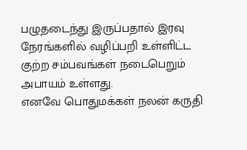பழுதடைந்து இருப்பதால் இரவு நேரங்களில் வழிப்பறி உள்ளிட்ட குற்ற சம்பவங்கள் நடைபெறும் அபாயம் உள்ளது.
எனவே பொதுமக்கள் நலன் கருதி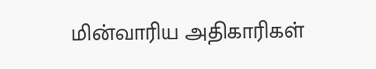மின்வாரிய அதிகாரிகள்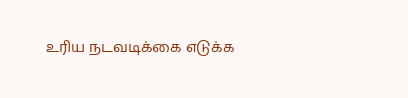உரிய நடவடிக்கை எடுக்க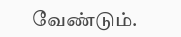வேண்டும்.